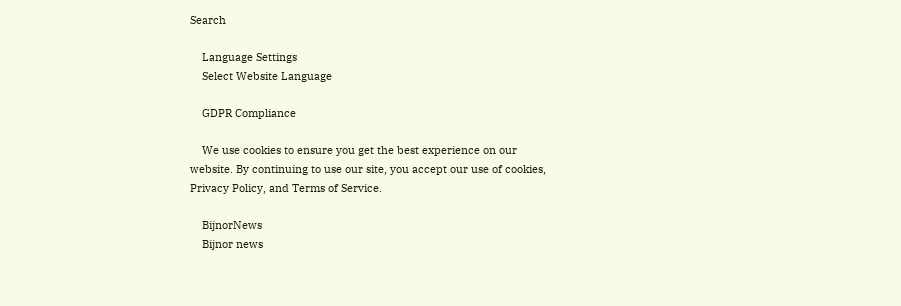Search

    Language Settings
    Select Website Language

    GDPR Compliance

    We use cookies to ensure you get the best experience on our website. By continuing to use our site, you accept our use of cookies, Privacy Policy, and Terms of Service.

    BijnorNews
    Bijnor news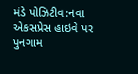મંડે પોઝિટીવ:નવા એકસપ્રેસ હાઇવે પર પુનગામ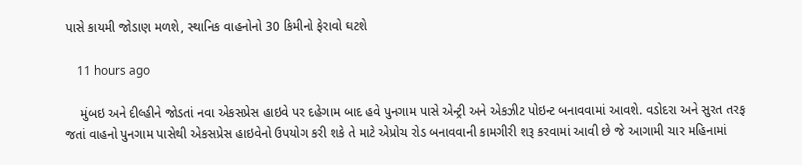પાસે કાયમી જોડાણ મળશે, સ્થાનિક વાહનોનો 30 કિમીનો ફેરાવો ઘટશે

    11 hours ago

    મુંબઇ અને દીલ્હીને જોડતાં નવા એકસપ્રેસ હાઇવે પર દહેગામ બાદ હવે પુનગામ પાસે એન્ટ્રી અને એકઝીટ પોઇન્ટ બનાવવામાં આવશે. વડોદરા અને સુરત તરફ જતાં વાહનો પુનગામ પાસેથી એકસપ્રેસ હાઇવેનો ઉપયોગ કરી શકે તે માટે એપ્રોચ રોડ બનાવવાની કામગીરી શરૂ કરવામાં આવી છે જે આગામી ચાર મહિનામાં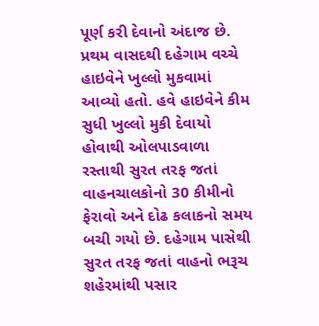પૂર્ણ કરી દેવાનો અંદાજ છે. પ્રથમ વાસદથી દહેગામ વચ્ચે હાઇવેને ખુલ્લો મુકવામાં આવ્યો હતો. હવે હાઇવેને કીમ સુધી ખુલ્લો મુકી દેવાયો હોવાથી ઓલપાડવાળા રસ્તાથી સુરત તરફ જતાં વાહનચાલકોનો 30 કીમીનો ફેરાવો અને દોઢ કલાકનો સમય બચી ગયો છે. દહેગામ પાસેથી સુરત તરફ જતાં વાહનો ભરૂચ શહેરમાંથી પસાર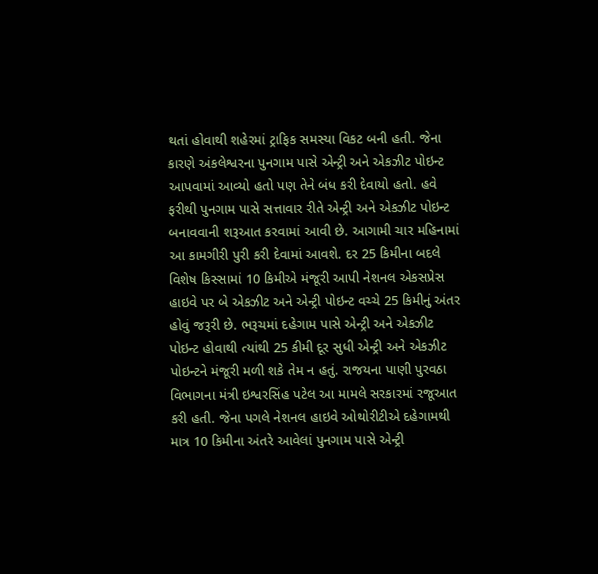થતાં હોવાથી શહેરમાં ટ્રાફિક સમસ્યા વિકટ બની હતી. જેના કારણે અંકલેશ્વરના પુનગામ પાસે એન્ટ્રી અને એકઝીટ પોઇન્ટ આપવામાં આવ્યો હતો પણ તેને બંધ કરી દેવાયો હતો. હવે ફરીથી પુનગામ પાસે સત્તાવાર રીતે એન્ટ્રી અને એકઝીટ પોઇન્ટ બનાવવાની શરૂઆત કરવામાં આવી છે. આગામી ચાર મહિનામાં આ કામગીરી પુરી કરી દેવામાં આવશે. દર 25 કિમીના બદલે વિશેષ કિસ્સામાં 10 કિમીએ મંજૂરી આપી નેશનલ એકસપ્રેસ હાઇવે પર બે એકઝીટ અને એન્ટ્રી પોઇન્ટ વચ્ચે 25 કિમીનું અંતર હોવું જરૂરી છે. ભરૂચમાં દહેગામ પાસે એન્ટ્રી અને એકઝીટ પોઇન્ટ હોવાથી ત્યાંથી 25 કીમી દૂર સુધી એન્ટ્રી અને એકઝીટ પોઇન્ટને મંજૂરી મળી શકે તેમ ન હતું. રાજયના પાણી પુરવઠા વિભાગના મંત્રી ઇશ્વરસિંહ પટેલ આ મામલે સરકારમાં રજૂઆત કરી હતી. જેના પગલે નેશનલ હાઇવે ઓથોરીટીએ દહેગામથી માત્ર 10 કિમીના અંતરે આવેલાં પુનગામ પાસે એન્ટ્રી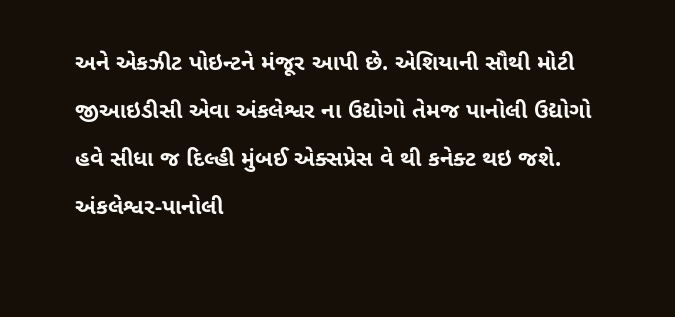અને એકઝીટ પોઇન્ટને મંજૂર આપી છે. એશિયાની સૌથી મોટી જીઆઇડીસી એવા અંકલેશ્વર ના ઉદ્યોગો તેમજ પાનોલી ઉદ્યોગો હવે સીધા જ દિલ્હી મુંબઈ એક્સપ્રેસ વે થી કનેક્ટ થઇ જશે. અંકલેશ્વર-પાનોલી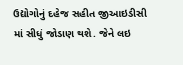ઉદ્યોગોનું દહેજ સહીત જીઆઇડીસી માં સીધું જોડાણ થશે. જેને લઇ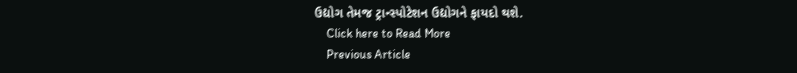ઉદ્યોગ તેમજ ટ્રાન્સ્પોટેશન ઉદ્યોગને ફાયદો થશે.
    Click here to Read More
    Previous Article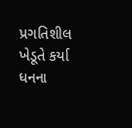પ્રગતિશીલ ખેડૂતે કર્યા ધનના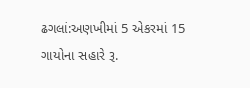ઢગલાં:અણખીમાં 5 એકરમાં 15 ગાયોના સહારે રૂ.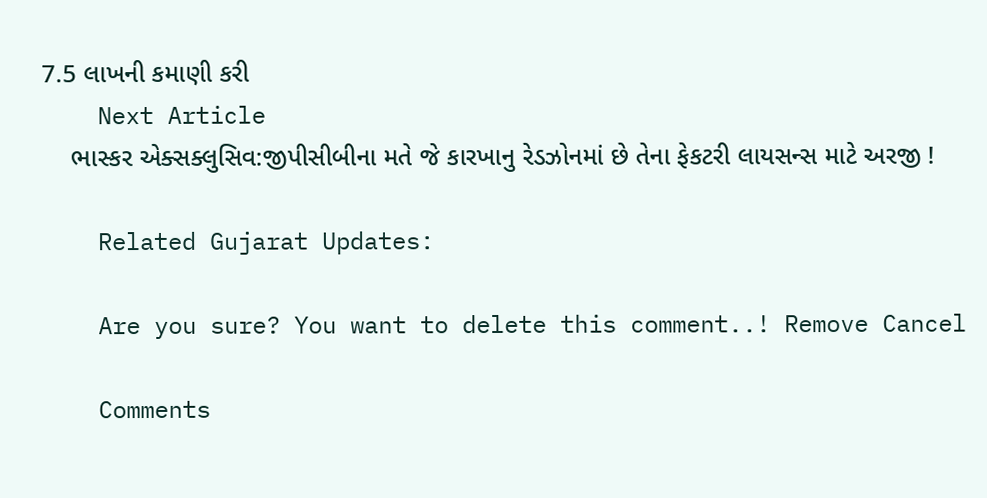7.5 લાખની કમાણી કરી
    Next Article
    ભાસ્કર એક્સક્લુસિવ:જીપીસીબીના મતે જે કારખાનુ રેડઝોનમાં છે તેના ફેકટરી લાયસન્સ માટે અરજી !

    Related Gujarat Updates:

    Are you sure? You want to delete this comment..! Remove Cancel

    Comments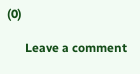(0)

      Leave a comment